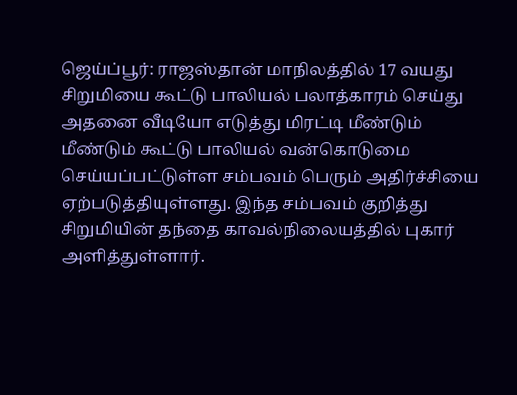ஜெய்ப்பூர்: ராஜஸ்தான் மாநிலத்தில் 17 வயது சிறுமியை கூட்டு பாலியல் பலாத்காரம் செய்து அதனை வீடியோ எடுத்து மிரட்டி மீண்டும் மீண்டும் கூட்டு பாலியல் வன்கொடுமை செய்யப்பட்டுள்ள சம்பவம் பெரும் அதிர்ச்சியை ஏற்படுத்தியுள்ளது. இந்த சம்பவம் குறித்து சிறுமியின் தந்தை காவல்நிலையத்தில் புகார் அளித்துள்ளார்.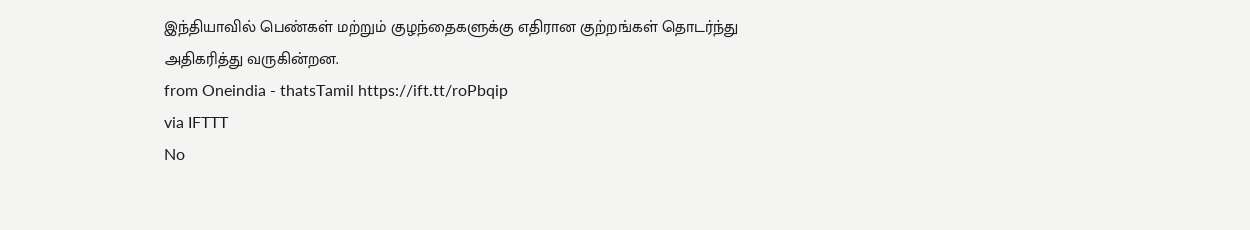இந்தியாவில் பெண்கள் மற்றும் குழந்தைகளுக்கு எதிரான குற்றங்கள் தொடர்ந்து அதிகரித்து வருகின்றன.
from Oneindia - thatsTamil https://ift.tt/roPbqip
via IFTTT
No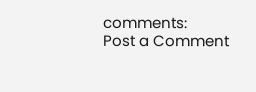comments:
Post a Comment